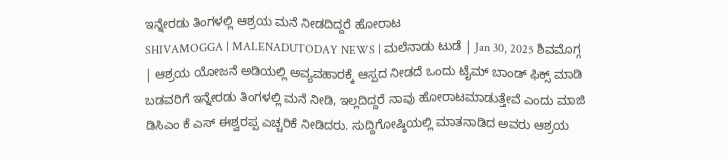ಇನ್ನೇರಡು ತಿಂಗಳಲ್ಲಿ ಆಶ್ರಯ ಮನೆ ನೀಡದಿದ್ದರೆ ಹೋರಾಟ
SHIVAMOGGA | MALENADUTODAY NEWS | ಮಲೆನಾಡು ಟುಡೆ | Jan 30, 2025 ಶಿವಮೊಗ್ಗ | ಆಶ್ರಯ ಯೋಜನೆ ಅಡಿಯಲ್ಲಿ ಅವ್ಯವಹಾರಕ್ಕೆ ಆಸ್ಪದ ನೀಡದೆ ಒಂದು ಟೈಮ್ ಬಾಂಡ್ ಫಿಕ್ಸ್ ಮಾಡಿ ಬಡವರಿಗೆ ಇನ್ನೇರಡು ತಿಂಗಳಲ್ಲಿ ಮನೆ ನೀಡಿ, ಇಲ್ಲದಿದ್ದರೆ ನಾವು ಹೋರಾಟಮಾಡುತ್ತೇವೆ ಎಂದು ಮಾಜಿ ಡಿಸಿಎಂ ಕೆ ಎಸ್ ಈಶ್ವರಪ್ಪ ಎಚ್ಚರಿಕೆ ನೀಡಿದರು. ಸುದ್ದಿಗೋಷ್ಠಿಯಲ್ಲಿ ಮಾತನಾಡಿದ ಅವರು ಆಶ್ರಯ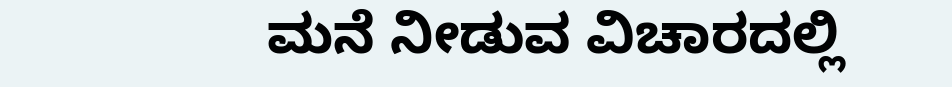ಮನೆ ನೀಡುವ ವಿಚಾರದಲ್ಲಿ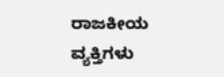ರಾಜಕೀಯ ವ್ಯಕ್ತಿಗಳು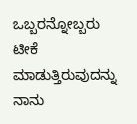ಒಬ್ಬರನ್ನೋಬ್ಬರು ಟೀಕೆ ಮಾಡುತ್ತಿರುವುದನ್ನು ನಾನು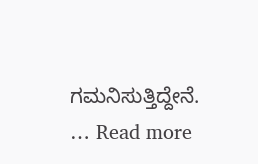ಗಮನಿಸುತ್ತಿದ್ದೇನೆ. … Read more